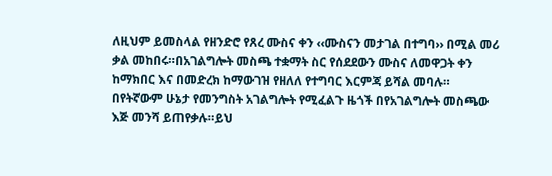ለዚህም ይመስላል የዘንድሮ የጸረ ሙስና ቀን ‹‹ሙስናን መታገል በተግባ›› በሚል መሪ ቃል መከበሩ።በአገልግሎት መስጫ ተቋማት ስር የሰደደውን ሙስና ለመዋጋት ቀን ከማክበር እና በመድረክ ከማውገዝ የዘለለ የተግባር እርምጃ ይሻል መባሉ።
በየትኛውም ሁኔታ የመንግስት አገልግሎት የሚፈልጉ ዜጎች በየአገልግሎት መስጫው እጅ መንሻ ይጠየቃሉ።ይህ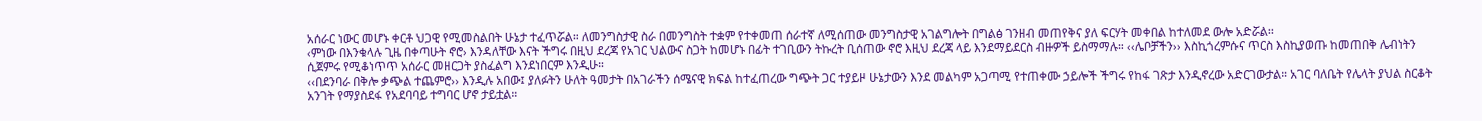አሰራር ነውር መሆኑ ቀርቶ ህጋዊ የሚመስልበት ሁኔታ ተፈጥሯል። ለመንግስታዊ ስራ በመንግስት ተቋም የተቀመጠ ሰራተኛ ለሚሰጠው መንግስታዊ አገልግሎት በግልፅ ገንዘብ መጠየቅና ያለ ፍርሃት መቀበል ከተለመደ ውሎ አድሯል፡፡
‹ምነው በእንቁላሉ ጊዜ በቀጣሁት ኖሮ› እንዳለቸው እናት ችግሩ በዚህ ደረጃ የአገር ህልውና ስጋት ከመሆኑ በፊት ተገቢውን ትኩረት ቢሰጠው ኖሮ እዚህ ደረጃ ላይ እንደማይደርስ ብዙዎች ይስማማሉ። ‹‹ሌቦቻችን›› እስኪጎረምሱና ጥርስ እስኪያወጡ ከመጠበቅ ሌብነትን ሲጀምሩ የሚቆነጥጥ አሰራር መዘርጋት ያስፈልግ እንደነበርም እንዲሁ።
‹‹በደንባራ በቅሎ ቃጭል ተጨምሮ›› እንዲሉ አበው፤ ያለፉትን ሁለት ዓመታት በአገራችን ሰሜናዊ ክፍል ከተፈጠረው ግጭት ጋር ተያይዞ ሁኔታውን እንደ መልካም አጋጣሚ የተጠቀሙ ኃይሎች ችግሩ የከፋ ገጽታ እንዲኖረው አድርገውታል። አገር ባለቤት የሌላት ያህል ስርቆት አንገት የማያስደፋ የአደባባይ ተግባር ሆኖ ታይቷል።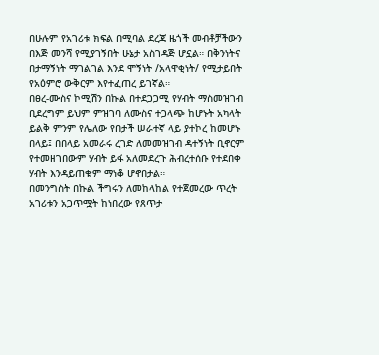በሁሉም የአገሪቱ ክፍል በሚባል ደረጃ ዜጎች መብቶቻችውን በእጅ መንሻ የሚያገኝበት ሁኔታ አስገዳጅ ሆኗል። በቅንነትና በታማኝነት ማገልገል እንደ ሞኝነት /አላዋቂነት/ የሚታይበት የአዕምሮ ውቅርም እየተፈጠረ ይገኛል።
በፀረ-ሙስና ኮሚሽን በኩል በተደጋጋሚ የሃብት ማስመዝገብ ቢደረግም ይህም ምዝገባ ለሙስና ተጋላጭ ከሆኑት አካላት ይልቅ ምንም የሌለው የበታች ሠራተኛ ላይ ያተኮረ ከመሆኑ በላይ፤ በበላይ አመራሩ ረገድ ለመመዝገብ ዳተኝነት ቢኖርም የተመዘገበውም ሃብት ይፋ አለመደረጉ ሕብረተሰቡ የተደበቀ ሃብት እንዳይጠቁም ማነቆ ሆኖበታል።
በመንግስት በኩል ችግሩን ለመከላከል የተጀመረው ጥረት አገሪቱን አጋጥሟት ከነበረው የጸጥታ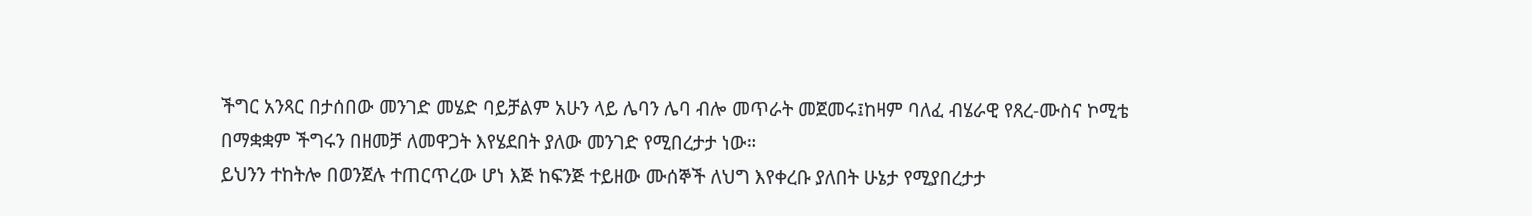ችግር አንጻር በታሰበው መንገድ መሄድ ባይቻልም አሁን ላይ ሌባን ሌባ ብሎ መጥራት መጀመሩ፤ከዛም ባለፈ ብሄራዊ የጸረ-ሙስና ኮሚቴ በማቋቋም ችግሩን በዘመቻ ለመዋጋት እየሄደበት ያለው መንገድ የሚበረታታ ነው።
ይህንን ተከትሎ በወንጀሉ ተጠርጥረው ሆነ እጅ ከፍንጅ ተይዘው ሙሰኞች ለህግ እየቀረቡ ያለበት ሁኔታ የሚያበረታታ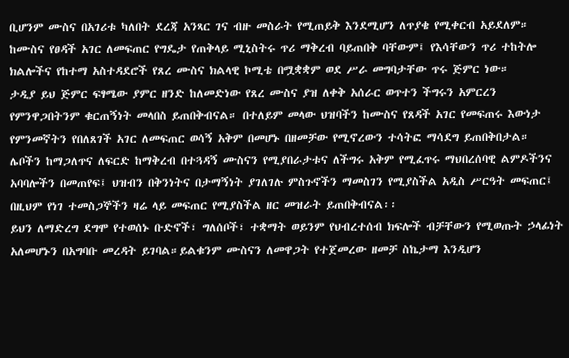ቢሆንም ሙስና በአገሪቱ ካለበት ደረጃ አንጻር ገና ብዙ መስራት የሚጠይቅ እንደሚሆን ለጥያቄ የሚቀርብ አይደለም።
ከሙስና የፀዳች አገር ለመፍጠር የግዴታ የጠቅላይ ሚኒስትሩ ጥሪ ማቅረብ ባይጠበቅ ባቸውም፤ የእሳቸውን ጥሪ ተከትሎ ክልሎችና የከተማ አስተዳደሮች የጸረ ሙስና ክልላዊ ኮሚቴ በሟቋቋም ወደ ሥራ መግባታቸው ጥሩ ጅምር ነው።
ታዲያ ይህ ጅምር ፍፃሜው ያምር ዘንድ ከለመድነው የጸረ ሙስና ያዝ ለቀቅ አሰራር ወጥተን ችግሩን አምርረን የምንዋጋበትንም ቁርጠኝነት መላበስ ይጠበቅብናል። በተለይም መላው ህዝባችን ከሙስና የጸዳች አገር የመፍጠሩ እውነታ የምንመኛትን የበለጸገች አገር ለመፍጠር ወሳኝ አቅም በመሆኑ በዘመቻው የሚኖረውን ተሳትፎ ማሳደግ ይጠበቅበታል።
ሌቦችን ከማጋለጥና ለፍርድ ከማቅረብ በተጓዳኝ ሙስናን የሚያበራታቱና ለችግሩ አቅም የሚፈጥሩ ማህበረሰባዊ ልምዶችንና አባባሎችን በመጠየፍ፤ ህዝብን በቅንነትና በታማኝነት ያገለገሉ ምስጉኖችን ማመስገን የሚያስችል አዲስ ሥርዓት መፍጠር፤ በዚህም የነገ ተመስጋኞችን ዛሬ ላይ መፍጠር የሚያስችል ዘር መዝራት ይጠበቅብናል፡፡
ይህን ለማድረግ ደግሞ የተወሰኑ ቡድኖች፣ ግለሰቦች፣ ተቋማት ወይንም የህብረተሰብ ክፍሎች ብቻቸውን የሚወጡት ኃላፊነት አለመሆኑን በአግባቡ መረዳት ይገባል።ይልቁንም ሙስናን ለመዋጋት የተጀመረው ዘመቻ ስኬታማ እንዲሆን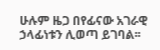ሁሉም ዜጋ በየፊናው አገራዊ ኃላፊነቱን ሊወጣ ይገባል፡፡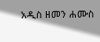አዲስ ዘመን ሐሙስ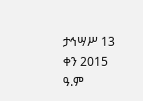ታኅሣሥ 13 ቀን 2015 ዓ.ም